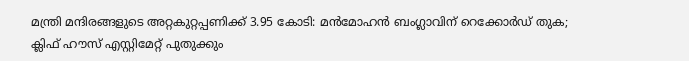മന്ത്രി മന്ദിരങ്ങളുടെ അറ്റകുറ്റപ്പണിക്ക് 3.95 കോടി: മന്‍മോഹന്‍ ബംഗ്ലാവിന് റെക്കോര്‍ഡ് തുക; ക്ലിഫ് ഹൗസ് എസ്റ്റിമേറ്റ് പുതുക്കും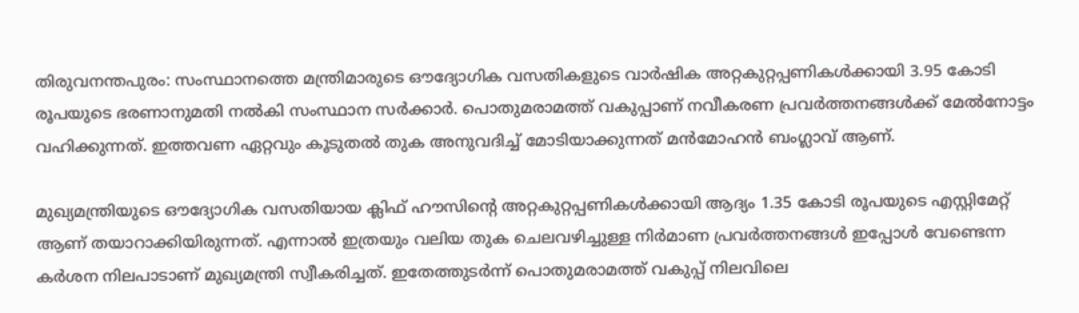തിരുവനന്തപുരം: സംസ്ഥാനത്തെ മന്ത്രിമാരുടെ ഔദ്യോഗിക വസതികളുടെ വാര്‍ഷിക അറ്റകുറ്റപ്പണികള്‍ക്കായി 3.95 കോടി രൂപയുടെ ഭരണാനുമതി നല്‍കി സംസ്ഥാന സര്‍ക്കാര്‍. പൊതുമരാമത്ത് വകുപ്പാണ് നവീകരണ പ്രവര്‍ത്തനങ്ങള്‍ക്ക് മേല്‍നോട്ടം വഹിക്കുന്നത്. ഇത്തവണ ഏറ്റവും കൂടുതല്‍ തുക അനുവദിച്ച് മോടിയാക്കുന്നത് മന്‍മോഹന്‍ ബംഗ്ലാവ് ആണ്.

മുഖ്യമന്ത്രിയുടെ ഔദ്യോഗിക വസതിയായ ക്ലിഫ് ഹൗസിന്റെ അറ്റകുറ്റപ്പണികള്‍ക്കായി ആദ്യം 1.35 കോടി രൂപയുടെ എസ്റ്റിമേറ്റ് ആണ് തയാറാക്കിയിരുന്നത്. എന്നാല്‍ ഇത്രയും വലിയ തുക ചെലവഴിച്ചുള്ള നിര്‍മാണ പ്രവര്‍ത്തനങ്ങള്‍ ഇപ്പോള്‍ വേണ്ടെന്ന കര്‍ശന നിലപാടാണ് മുഖ്യമന്ത്രി സ്വീകരിച്ചത്. ഇതേത്തുടര്‍ന്ന് പൊതുമരാമത്ത് വകുപ്പ് നിലവിലെ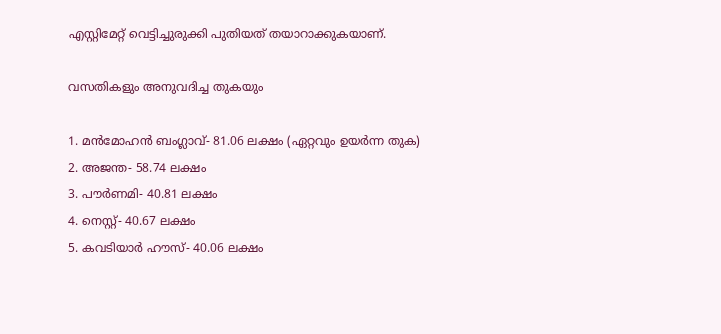എസ്റ്റിമേറ്റ് വെട്ടിച്ചുരുക്കി പുതിയത് തയാറാക്കുകയാണ്.

വസതികളും അനുവദിച്ച തുകയും

1. മന്‍മോഹന്‍ ബംഗ്ലാവ്- 81.06 ലക്ഷം (ഏറ്റവും ഉയര്‍ന്ന തുക)
2. അജന്ത- 58.74 ലക്ഷം
3. പൗര്‍ണമി- 40.81 ലക്ഷം
4. നെസ്റ്റ്- 40.67 ലക്ഷം
5. കവടിയാര്‍ ഹൗസ്- 40.06 ലക്ഷം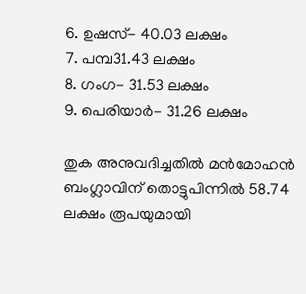6. ഉഷസ്- 40.03 ലക്ഷം
7. പമ്പ31.43 ലക്ഷം
8. ഗംഗ- 31.53 ലക്ഷം
9. പെരിയാര്‍- 31.26 ലക്ഷം

തുക അനുവദിച്ചതില്‍ മന്‍മോഹന്‍ ബംഗ്ലാവിന് തൊട്ടുപിന്നില്‍ 58.74 ലക്ഷം രൂപയുമായി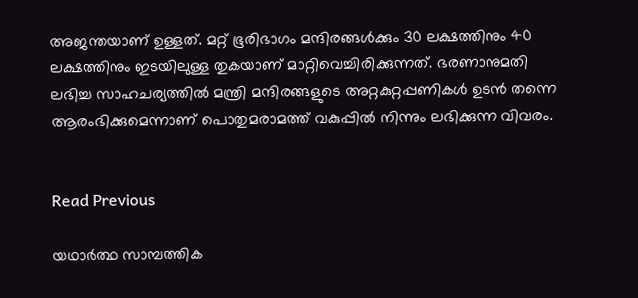അജന്തയാണ് ഉള്ളത്. മറ്റ് ഭൂരിഭാഗം മന്ദിരങ്ങള്‍ക്കും 30 ലക്ഷത്തിനും 40 ലക്ഷത്തിനും ഇടയിലുള്ള തുകയാണ് മാറ്റിവെച്ചിരിക്കുന്നത്. ഭരണാനുമതി ലഭിച്ച സാഹചര്യത്തില്‍ മന്ത്രി മന്ദിരങ്ങളുടെ അറ്റകുറ്റപ്പണികള്‍ ഉടന്‍ തന്നെ ആരംഭിക്കുമെന്നാണ് പൊതുമരാമത്ത് വകുപ്പില്‍ നിന്നും ലഭിക്കുന്ന വിവരം.


Read Previous

യഥാര്‍ത്ഥ സാമ്പത്തിക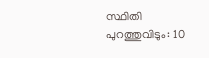സ്ഥിതി പുറത്തുവിടും: 10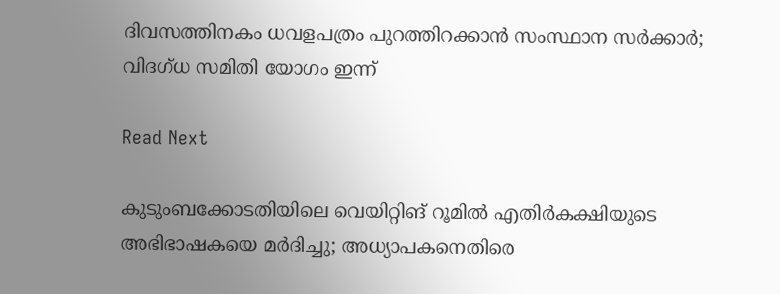ദിവസത്തിനകം ധവളപത്രം പുറത്തിറക്കാന്‍ സംസ്ഥാന സര്‍ക്കാര്‍; വിദഗ്ധ സമിതി യോഗം ഇന്ന്

Read Next

കുടുംബക്കോടതിയിലെ വെയിറ്റിങ് റൂമില്‍ എതിര്‍കക്ഷിയുടെ അഭിഭാഷകയെ മര്‍ദിച്ചു; അധ്യാപകനെതിരെ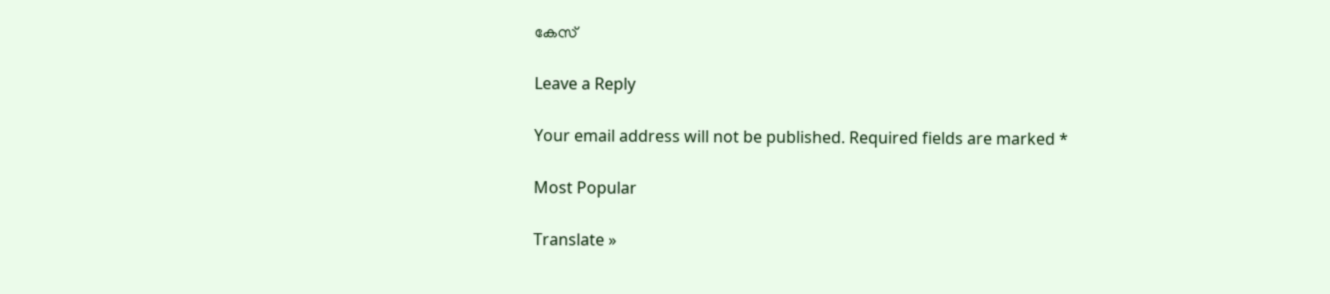കേസ്

Leave a Reply

Your email address will not be published. Required fields are marked *

Most Popular

Translate »